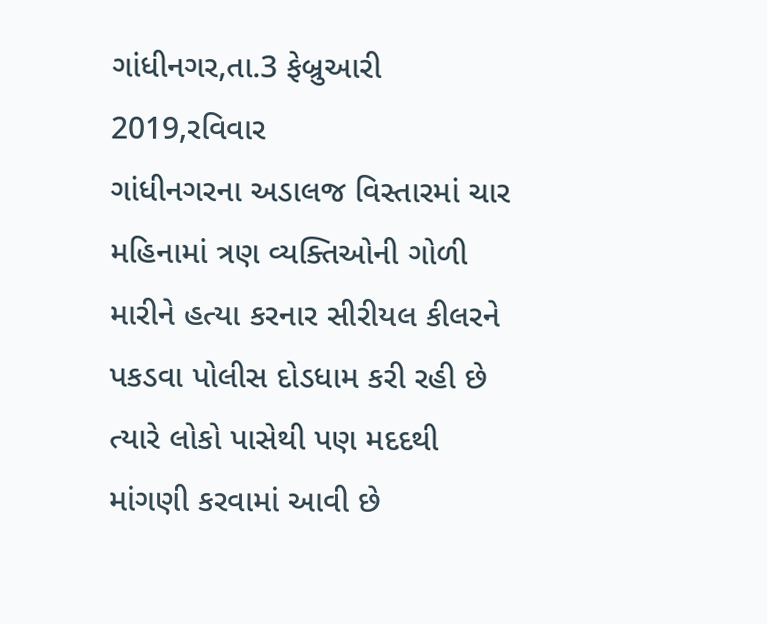ગાંધીનગર,તા.3 ફેબ્રુઆરી 2019,રવિવાર
ગાંધીનગરના અડાલજ વિસ્તારમાં ચાર મહિનામાં ત્રણ વ્યક્તિઓની ગોળી મારીને હત્યા કરનાર સીરીયલ કીલરને પકડવા પોલીસ દોડધામ કરી રહી છે ત્યારે લોકો પાસેથી પણ મદદથી માંગણી કરવામાં આવી છે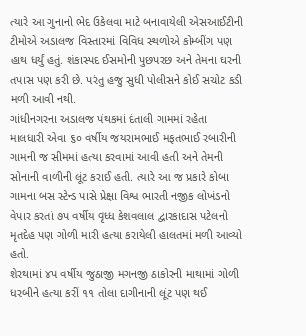ત્યારે આ ગુનાનો ભેદ ઉકેલવા માટે બનાવાયેલી એસઆઈટીની ટીમોએ અડાલજ વિસ્તારમાં વિવિધ સ્થળોએ કોમ્બીંગ પણ હાથ ધર્યું હતું. શંકાસ્પદ ઈસમોની પુછપરછ અને તેમના ઘરની તપાસ પણ કરી છે. પરંતુ હજુ સુધી પોલીસને કોઈ સચોટ કડી મળી આવી નથી.
ગાંધીનગરના અડાલજ પંથકમાં દંતાલી ગામમાં રહેતા માલધારી એવા ૬૦ વર્ષીય જયરામભાઈ મફતભાઈ રબારીની ગામની જ સીમમાં હત્યા કરવામાં આવી હતી અને તેમની સોનાની વાળીની લૂંટ કરાઈ હતી. ત્યારે આ જ પ્રકારે કોબા ગામના બસ સ્ટેન્ડ પાસે પ્રેક્ષા વિશ્વ ભારતી નજીક લોખંડનો વેપાર કરતાં ૭પ વર્ષીય વૃધ્ધ કેશવલાલ દ્વારકાદાસ પટેલનો મૃતદેહ પણ ગોળી મારી હત્યા કરાયેલી હાલતમાં મળી આવ્યો હતો.
શેરથામાં ૪પ વર્ષીય જુઠાજી મગનજી ઠાકોરની માથામાં ગોળી ધરબીને હત્યા કરીં ૧૧ તોલા દાગીનાની લૂંટ પણ થઈ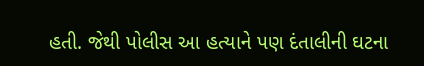હતી. જેથી પોલીસ આ હત્યાને પણ દંતાલીની ઘટના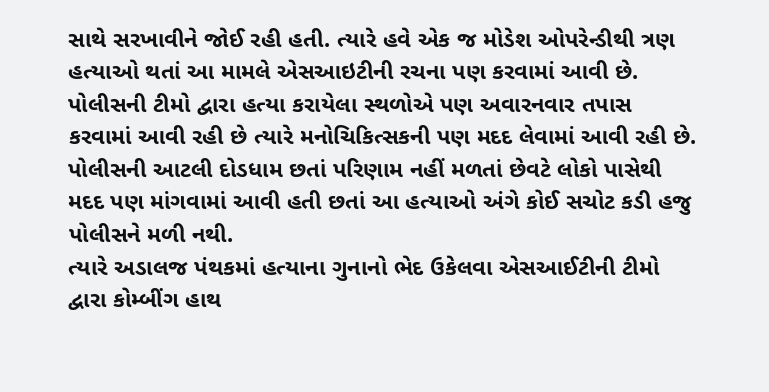સાથે સરખાવીને જોઈ રહી હતી. ત્યારે હવે એક જ મોડેશ ઓપરેન્ડીથી ત્રણ હત્યાઓ થતાં આ મામલે એસઆઇટીની રચના પણ કરવામાં આવી છે.
પોલીસની ટીમો દ્વારા હત્યા કરાયેલા સ્થળોએ પણ અવારનવાર તપાસ કરવામાં આવી રહી છે ત્યારે મનોચિકિત્સકની પણ મદદ લેવામાં આવી રહી છે. પોલીસની આટલી દોડધામ છતાં પરિણામ નહીં મળતાં છેવટે લોકો પાસેથી મદદ પણ માંગવામાં આવી હતી છતાં આ હત્યાઓ અંગે કોઈ સચોટ કડી હજુ પોલીસને મળી નથી.
ત્યારે અડાલજ પંથકમાં હત્યાના ગુનાનો ભેદ ઉકેલવા એસઆઈટીની ટીમો દ્વારા કોમ્બીંગ હાથ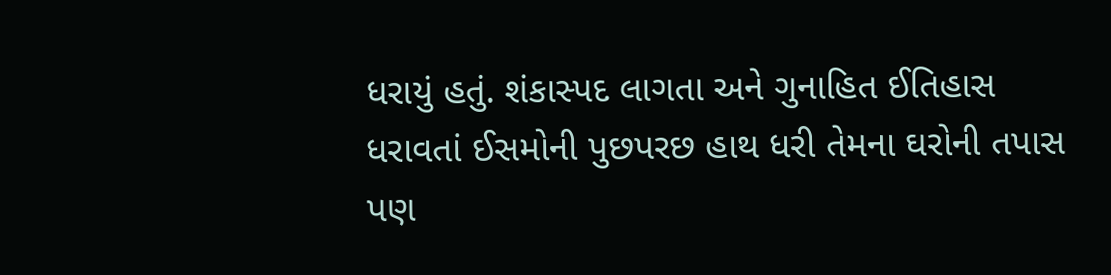ધરાયું હતું. શંકાસ્પદ લાગતા અને ગુનાહિત ઈતિહાસ ધરાવતાં ઈસમોની પુછપરછ હાથ ધરી તેમના ઘરોની તપાસ પણ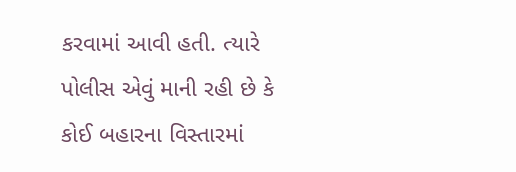કરવામાં આવી હતી. ત્યારે પોલીસ એવું માની રહી છે કે કોઈ બહારના વિસ્તારમાં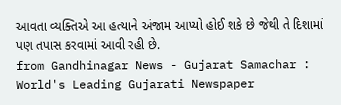આવતા વ્યક્તિએ આ હત્યાને અંજામ આપ્યો હોઈ શકે છે જેથી તે દિશામાં પણ તપાસ કરવામાં આવી રહી છે.
from Gandhinagar News - Gujarat Samachar : World's Leading Gujarati Newspaper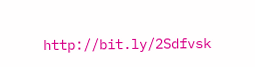http://bit.ly/2Sdfvsk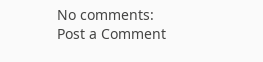No comments:
Post a Comment